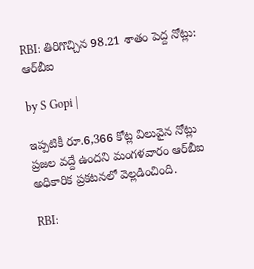RBI: తిరిగొచ్చిన 98.21 శాతం పెద్ద నోట్లు: ఆర్‌బీఐ

by S Gopi |

ఇప్పటికీ రూ.6,366 కోట్ల విలువైన నోట్లు ప్రజల వద్దే ఉందని మంగళవారం ఆర్‌బీఐ అధికారిక ప్రకటనలో వెల్లడించింది.

RBI: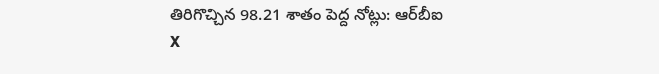తిరిగొచ్చిన 98.21 శాతం పెద్ద నోట్లు: ఆర్‌బీఐ
X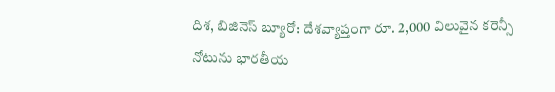దిశ, బిజినెస్ బ్యూరో: దేశవ్యాప్తంగా రూ. 2,000 విలువైన కరెన్సీ నోటును భారతీయ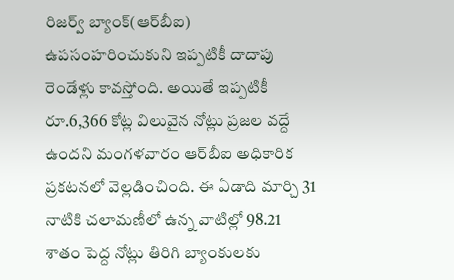రిజర్వ్ బ్యాంక్(ఆర్‌బీఐ) ఉపసంహరించుకుని ఇప్పటికీ దాదాపు రెండేళ్లు కావస్తోంది. అయితే ఇప్పటికీ రూ.6,366 కోట్ల విలువైన నోట్లు ప్రజల వద్దే ఉందని మంగళవారం ఆర్‌బీఐ అధికారిక ప్రకటనలో వెల్లడించింది. ఈ ఏడాది మార్చి 31 నాటికి చలామణీలో ఉన్న వాటిల్లో 98.21 శాతం పెద్ద నోట్లు తిరిగి బ్యాంకులకు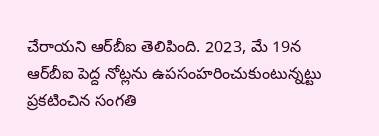చేరాయని ఆర్‌బీఐ తెలిపింది. 2023, మే 19న ఆర్‌బీఐ పెద్ద నోట్లను ఉపసంహరించుకుంటున్నట్టు ప్రకటించిన సంగతి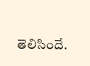తెలిసిందే.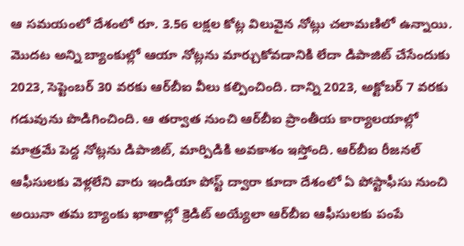ఆ సమయంలో దేశంలో రూ. 3.56 లక్షల కోట్ల విలువైన నోట్లు చలామణిలో ఉన్నాయి. మొదట అన్ని బ్యాంకుల్లో ఆయా నోట్లను మార్చుకోవడానికి లేదా డిపాజిట్ చేసేందుకు 2023, సెప్టెంబర్‌ 30 వరకు ఆర్‌బీఐ వీలు కల్పించింది. దాన్ని 2023, అక్టోబర్‌ 7 వరకు గడువును పొడిగించింది. ఆ తర్వాత నుంచి ఆర్‌బీఐ ప్రాంతీయ కార్యాలయాల్లో మాత్రమే పెద్ద నోట్లను డిపాజిట్, మార్పిడికి అవకాశం ఇస్తోంది. ఆర్‌బీఐ రీజనల్ ఆఫీసులకు వెళ్లలేని వారు ఇండియా పోస్ట్ ద్వారా కూదా దేశంలో ఏ పోస్టాఫీసు నుంచి అయినా తమ బ్యాంకు ఖాతాల్లో క్రెడిట్ అయ్యేలా ఆర్‌బీఐ ఆఫీసులకు పంపే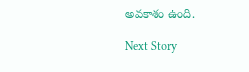అవకాశం ఉంది.

Next Story